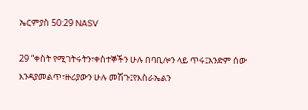ኤርምያስ 50:29 NASV

29 “ቀስት የሚገትሩትን፣ቀስተኞችን ሁሉ በባቢሎን ላይ ጥሩ፤አንድም ሰው እንዳያመልጥ፣ዙሪያውን ሁሉ መሽጉ፤የእስራኤልን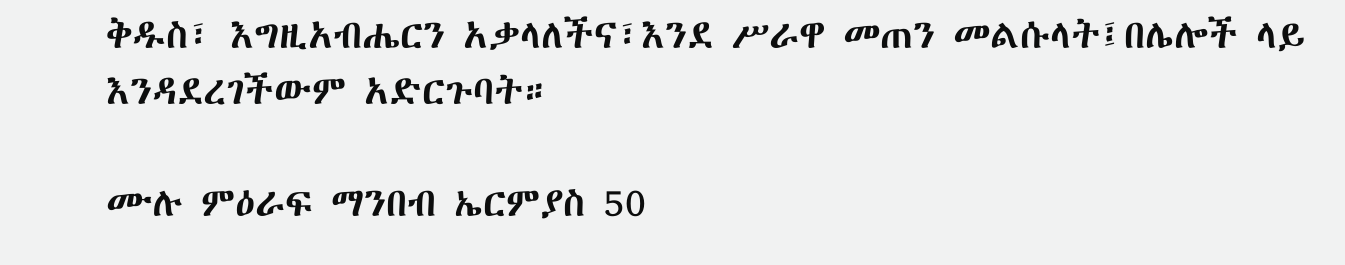ቅዱስ፣ እግዚአብሔርን አቃላለችና፣እንደ ሥራዋ መጠን መልሱላት፤በሌሎች ላይ እንዳደረገችውም አድርጉባት።

ሙሉ ምዕራፍ ማንበብ ኤርምያስ 50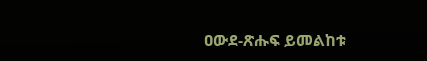ዐውደ-ጽሑፍ ይመልከቱ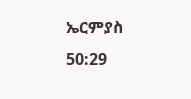ኤርምያስ 50:29